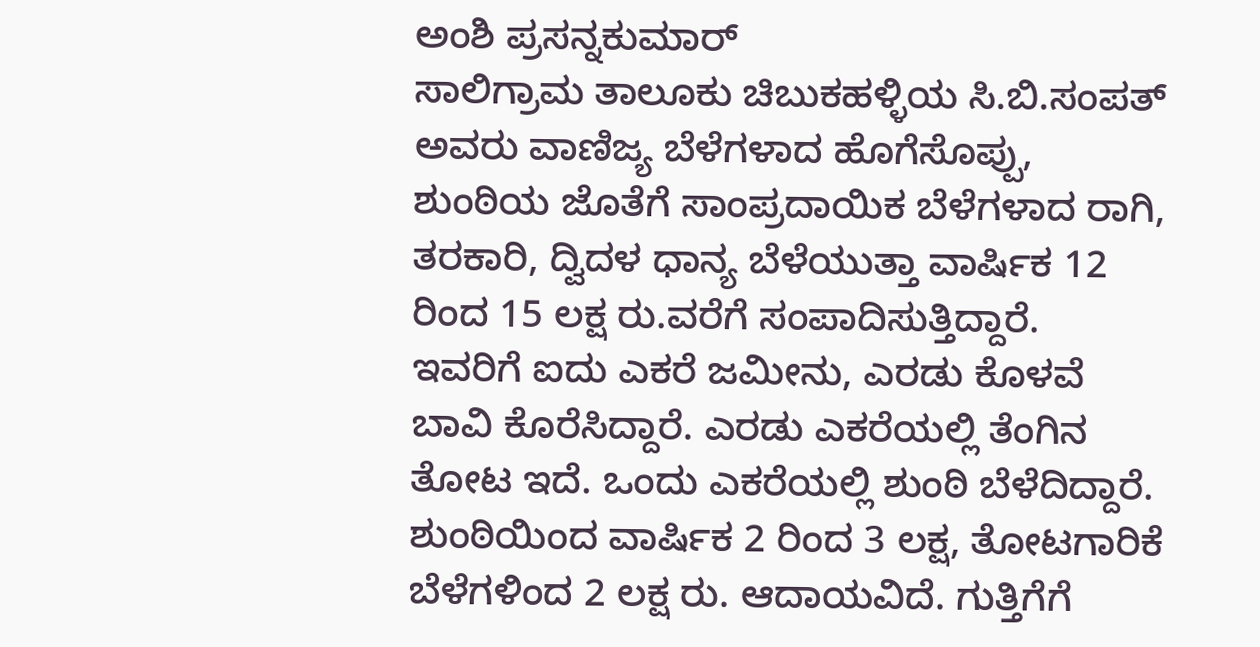ಅಂಶಿ ಪ್ರಸನ್ನಕುಮಾರ್
ಸಾಲಿಗ್ರಾಮ ತಾಲೂಕು ಚಿಬುಕಹಳ್ಳಿಯ ಸಿ.ಬಿ.ಸಂಪತ್ ಅವರು ವಾಣಿಜ್ಯ ಬೆಳೆಗಳಾದ ಹೊಗೆಸೊಪ್ಪು, ಶುಂಠಿಯ ಜೊತೆಗೆ ಸಾಂಪ್ರದಾಯಿಕ ಬೆಳೆಗಳಾದ ರಾಗಿ, ತರಕಾರಿ, ದ್ವಿದಳ ಧಾನ್ಯ ಬೆಳೆಯುತ್ತಾ ವಾರ್ಷಿಕ 12 ರಿಂದ 15 ಲಕ್ಷ ರು.ವರೆಗೆ ಸಂಪಾದಿಸುತ್ತಿದ್ದಾರೆ.
ಇವರಿಗೆ ಐದು ಎಕರೆ ಜಮೀನು, ಎರಡು ಕೊಳವೆ ಬಾವಿ ಕೊರೆಸಿದ್ದಾರೆ. ಎರಡು ಎಕರೆಯಲ್ಲಿ ತೆಂಗಿನ ತೋಟ ಇದೆ. ಒಂದು ಎಕರೆಯಲ್ಲಿ ಶುಂಠಿ ಬೆಳೆದಿದ್ದಾರೆ. ಶುಂಠಿಯಿಂದ ವಾರ್ಷಿಕ 2 ರಿಂದ 3 ಲಕ್ಷ, ತೋಟಗಾರಿಕೆ ಬೆಳೆಗಳಿಂದ 2 ಲಕ್ಷ ರು. ಆದಾಯವಿದೆ. ಗುತ್ತಿಗೆಗೆ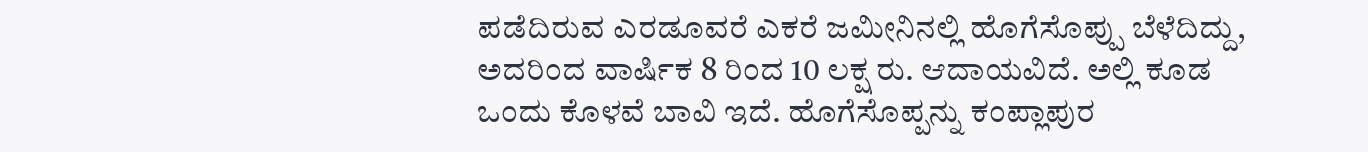ಪಡೆದಿರುವ ಎರಡೂವರೆ ಎಕರೆ ಜಮೀನಿನಲ್ಲಿ ಹೊಗೆಸೊಪ್ಪು ಬೆಳೆದಿದ್ದು, ಅದರಿಂದ ವಾರ್ಷಿಕ 8 ರಿಂದ 10 ಲಕ್ಷ ರು. ಆದಾಯವಿದೆ. ಅಲ್ಲಿ ಕೂಡ ಒಂದು ಕೊಳವೆ ಬಾವಿ ಇದೆ. ಹೊಗೆಸೊಪ್ಪನ್ನು ಕಂಪ್ಲಾಪುರ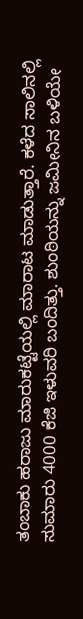ತಂಬಾಕು ಹರಾಜು ಮಾರುಕಟ್ಟೆಯಲ್ಲಿ ಮಾರಾಟ ಮಾಡುತ್ತಾರೆ. ಕಳೆದ ಸಾಲಿನಲ್ಲಿ ಸುಮಾರು 4000 ಕೆಜಿ ಇಳುವರಿ ಬಂದಿತ್ತು. ಶುಂಠಿಯನ್ನು ಜಮೀನಿನ ಬಳಿಯೇ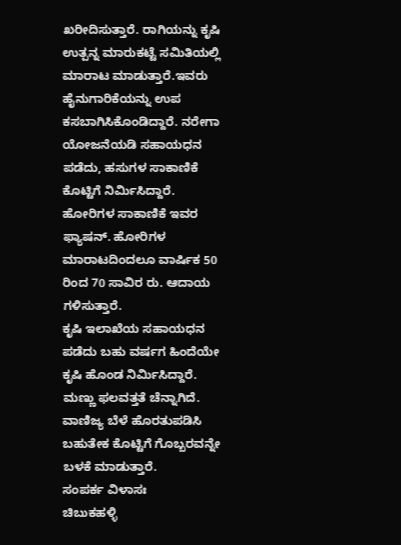ಖರೀದಿಸುತ್ತಾರೆ. ರಾಗಿಯನ್ನು ಕೃಷಿ ಉತ್ಪನ್ನ ಮಾರುಕಟ್ಟೆ ಸಮಿತಿಯಲ್ಲಿ ಮಾರಾಟ ಮಾಡುತ್ತಾರೆ.ಇವರು ಹೈನುಗಾರಿಕೆಯನ್ನು ಉಪ ಕಸಬಾಗಿಸಿಕೊಂಡಿದ್ದಾರೆ. ನರೇಗಾ ಯೋಜನೆಯಡಿ ಸಹಾಯಧನ ಪಡೆದು, ಹಸುಗಳ ಸಾಕಾಣಿಕೆ ಕೊಟ್ಟಿಗೆ ನಿರ್ಮಿಸಿದ್ದಾರೆ.
ಹೋರಿಗಳ ಸಾಕಾಣಿಕೆ ಇವರ ಫ್ಯಾಷನ್. ಹೋರಿಗಳ ಮಾರಾಟದಿಂದಲೂ ವಾರ್ಷಿಕ 50 ರಿಂದ 70 ಸಾವಿರ ರು. ಆದಾಯ ಗಳಿಸುತ್ತಾರೆ.
ಕೃಷಿ ಇಲಾಖೆಯ ಸಹಾಯಧನ ಪಡೆದು ಬಹು ವರ್ಷಗ ಹಿಂದೆಯೇ ಕೃಷಿ ಹೊಂಡ ನಿರ್ಮಿಸಿದ್ದಾರೆ. ಮಣ್ಣು ಫಲವತ್ತತೆ ಚೆನ್ನಾಗಿದೆ. ವಾಣಿಜ್ಯ ಬೆಳೆ ಹೊರತುಪಡಿಸಿ ಬಹುತೇಕ ಕೊಟ್ಟಿಗೆ ಗೊಬ್ಬರವನ್ನೇ ಬಳಕೆ ಮಾಡುತ್ತಾರೆ.
ಸಂಪರ್ಕ ವಿಳಾಸಃ
ಚಿಬುಕಹಳ್ಳಿ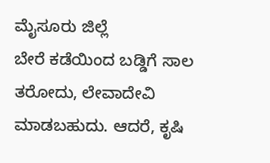ಮೈಸೂರು ಜಿಲ್ಲೆ
ಬೇರೆ ಕಡೆಯಿಂದ ಬಡ್ಡಿಗೆ ಸಾಲ ತರೋದು, ಲೇವಾದೇವಿ ಮಾಡಬಹುದು. ಆದರೆ, ಕೃಷಿ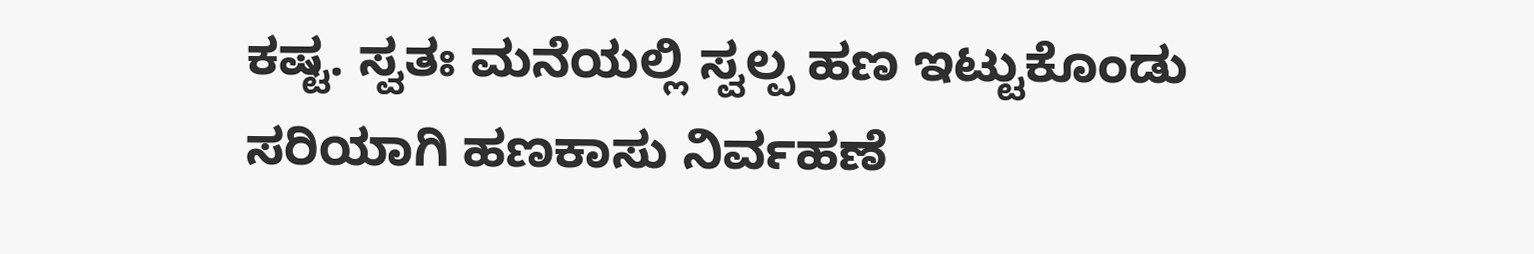ಕಷ್ಟ. ಸ್ವತಃ ಮನೆಯಲ್ಲಿ ಸ್ವಲ್ಪ ಹಣ ಇಟ್ಟುಕೊಂಡು ಸರಿಯಾಗಿ ಹಣಕಾಸು ನಿರ್ವಹಣೆ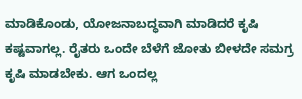ಮಾಡಿಕೊಂಡು, ಯೋಜನಾಬದ್ಧವಾಗಿ ಮಾಡಿದರೆ ಕೃಷಿ ಕಷ್ಟವಾಗಲ್ಲ. ರೈತರು ಒಂದೇ ಬೆಳೆಗೆ ಜೋತು ಬೀಳದೇ ಸಮಗ್ರ ಕೃಷಿ ಮಾಡಬೇಕು. ಆಗ ಒಂದಲ್ಲ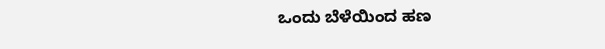ಒಂದು ಬೆಳೆಯಿಂದ ಹಣ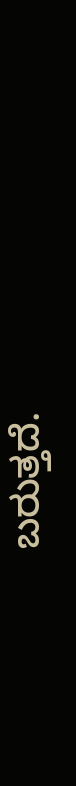ಬರುತ್ತದೆ.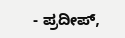- ಪ್ರದೀಪ್,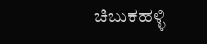ಚಿಬುಕಹಳ್ಳಿ